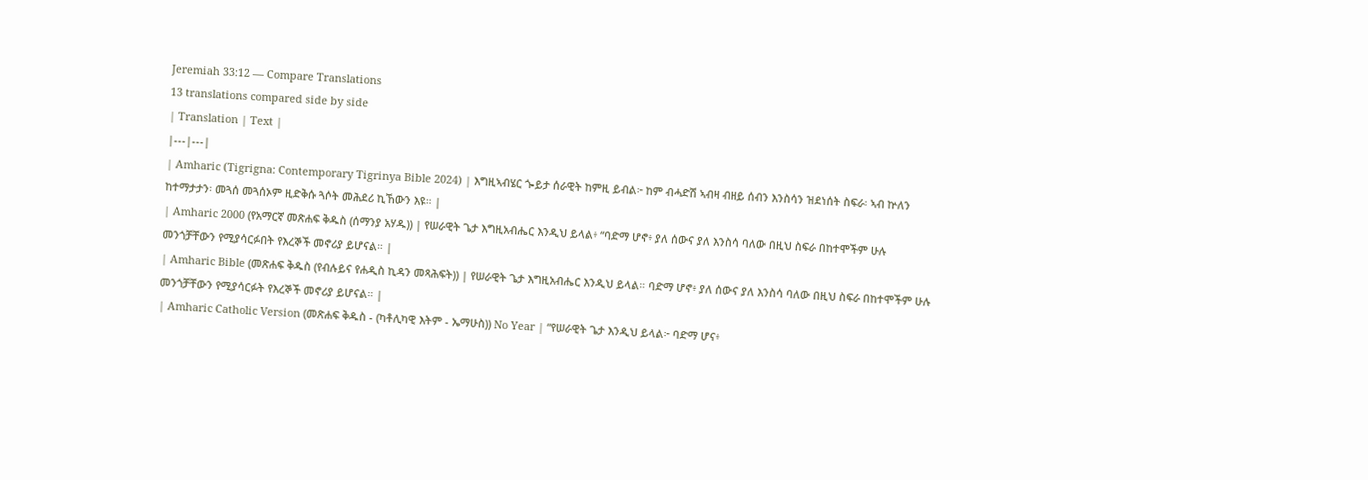Jeremiah 33:12 — Compare Translations
13 translations compared side by side
| Translation | Text |
|---|---|
| Amharic (Tigrigna: Contemporary Tigrinya Bible 2024) | እግዚኣብሄር ጐይታ ሰራዊት ከምዚ ይብል፦ ከም ብሓድሽ ኣብዛ ብዘይ ሰብን እንስሳን ዝደነሰት ስፍራ፡ ኣብ ኵለን ከተማታታን፡ መጓሰ መጓሰኦም ዚድቅሱ ጓሶት መሕደሪ ኪኸውን እዩ። |
| Amharic 2000 (የአማርኛ መጽሐፍ ቅዱስ (ሰማንያ አሃዱ)) | የሠራዊት ጌታ እግዚአብሔር እንዲህ ይላል፥ “ባድማ ሆኖ፥ ያለ ሰውና ያለ እንስሳ ባለው በዚህ ስፍራ በከተሞችም ሁሉ መንጎቻቸውን የሚያሳርፉበት የእረኞች መኖሪያ ይሆናል። |
| Amharic Bible (መጽሐፍ ቅዱስ (የብሉይና የሐዲስ ኪዳን መጻሕፍት)) | የሠራዊት ጌታ እግዚአብሔር እንዲህ ይላል። ባድማ ሆኖ፥ ያለ ሰውና ያለ እንስሳ ባለው በዚህ ስፍራ በከተሞችም ሁሉ መንጎቻቸውን የሚያሳርፉት የእረኞች መኖሪያ ይሆናል። |
| Amharic Catholic Version (መጽሐፍ ቅዱስ - (ካቶሊካዊ እትም - ኤማሁስ)) No Year | “የሠራዊት ጌታ እንዲህ ይላል፦ ባድማ ሆና፥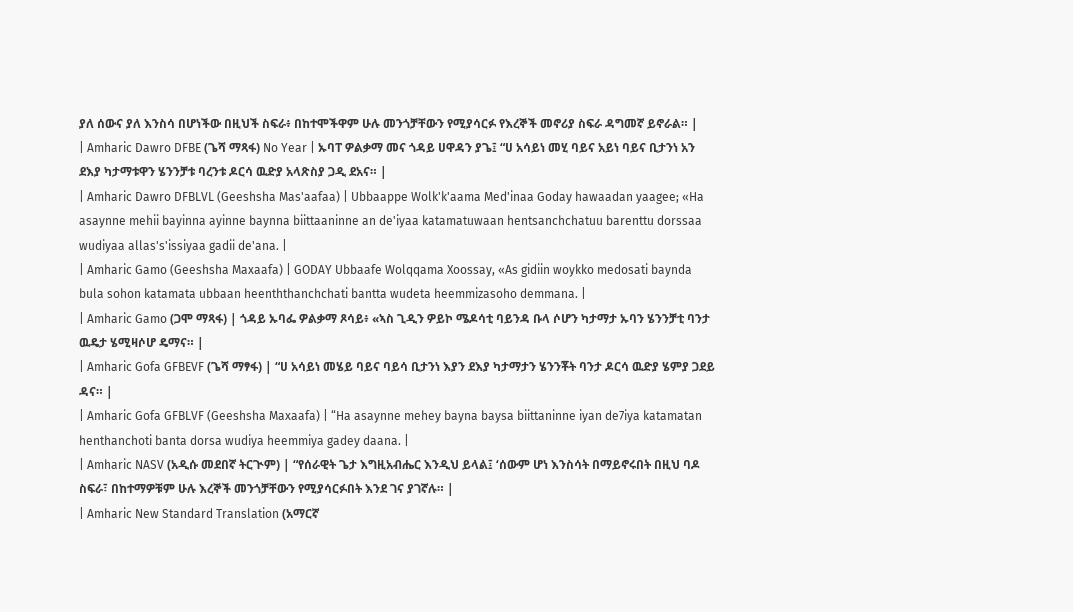ያለ ሰውና ያለ እንስሳ በሆነችው በዚህች ስፍራ፥ በከተሞችዋም ሁሉ መንጎቻቸውን የሚያሳርፉ የእረኞች መኖሪያ ስፍራ ዳግመኛ ይኖራል። |
| Amharic Dawro DFBE (ጌሻ ማጻፋ) No Year | ኡባፐ ዎልቃማ መና ጎዳይ ሀዋዳን ያጌ፤ “ሀ አሳይነ መሂ ባይና አይነ ባይና ቢታንነ አን ደእያ ካታማቱዋን ሄንንቻቱ ባረንቱ ዶርሳ ዉድያ አላጽስያ ጋዲ ደአና። |
| Amharic Dawro DFBLVL (Geeshsha Mas'aafaa) | Ubbaappe Wolk'k'aama Med'inaa Goday hawaadan yaagee; «Ha asaynne mehii bayinna ayinne baynna biittaaninne an de'iyaa katamatuwaan hentsanchchatuu barenttu dorssaa wudiyaa allas's'issiyaa gadii de'ana. |
| Amharic Gamo (Geeshsha Maxaafa) | GODAY Ubbaafe Wolqqama Xoossay, «As gidiin woykko medosati baynda bula sohon katamata ubbaan heenththanchchati bantta wudeta heemmizasoho demmana. |
| Amharic Gamo (ጋሞ ማጻፋ) | ጎዳይ ኡባፌ ዎልቃማ ጾሳይ፥ «ኣስ ጊዲን ዎይኮ ሜዶሳቲ ባይንዳ ቡላ ሶሆን ካታማታ ኡባን ሄንንቻቲ ባንታ ዉዴታ ሄሚዛሶሆ ዴማና። |
| Amharic Gofa GFBEVF (ጌሻ ማፃፋ) | “ሀ አሳይነ መሄይ ባይና ባይሳ ቢታንነ እያን ደእያ ካታማታን ሄንንቾት ባንታ ዶርሳ ዉድያ ሄምያ ጋደይ ዳና። |
| Amharic Gofa GFBLVF (Geeshsha Maxaafa) | “Ha asaynne mehey bayna baysa biittaninne iyan de7iya katamatan henthanchoti banta dorsa wudiya heemmiya gadey daana. |
| Amharic NASV (አዲሱ መደበኛ ትርጒም) | “የሰራዊት ጌታ እግዚአብሔር እንዲህ ይላል፤ ‘ሰውም ሆነ እንስሳት በማይኖሩበት በዚህ ባዶ ስፍራ፣ በከተማዎቹም ሁሉ እረኞች መንጎቻቸውን የሚያሳርፉበት እንደ ገና ያገኛሉ። |
| Amharic New Standard Translation (አማርኛ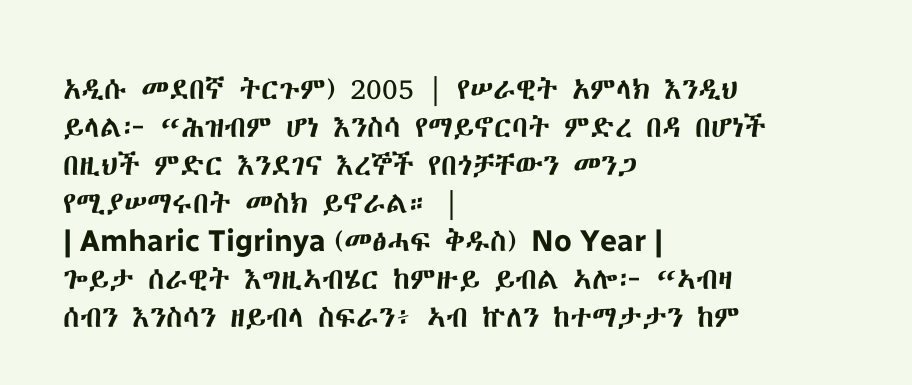አዲሱ መደበኛ ትርጉም) 2005 | የሠራዊት አምላክ እንዲህ ይላል፦ “ሕዝብም ሆነ እንስሳ የማይኖርባት ምድረ በዳ በሆነች በዚህች ምድር እንደገና እረኞች የበጎቻቸውን መንጋ የሚያሠማሩበት መስክ ይኖራል። |
| Amharic Tigrinya (መፅሓፍ ቅዱስ) No Year | ጐይታ ሰራዊት እግዚኣብሄር ከምዙይ ይብል ኣሎ፦ “ኣብዛ ሰብን እንስሳን ዘይብላ ስፍራን፥ ኣብ ኵለን ከተማታታን ከም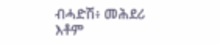ብሓድሽ፥ መሕደሪ እቶም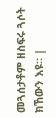መጓሰታቶም ዘስፍሩ ጓሶት ክኸውን እዩ። |